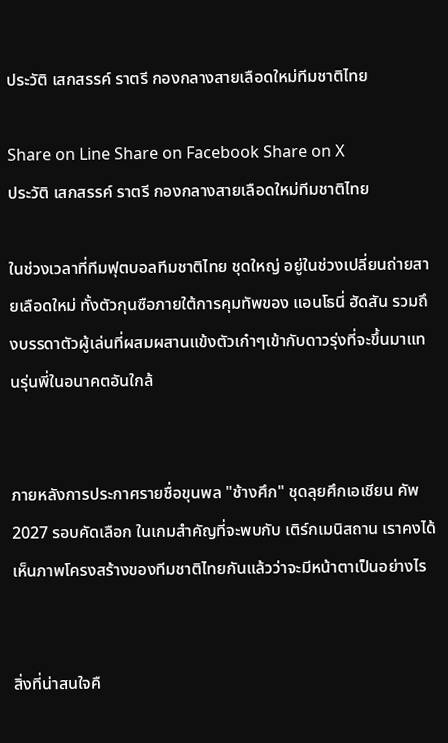ประวัติ เสกสรรค์ ราตรี กองกลางสายเลือดใหม่ทีมชาติไทย

Share on Line Share on Facebook Share on X
ประวัติ เสกสรรค์ ราตรี กองกลางสายเลือดใหม่ทีมชาติไทย

ในช่วงเวลาที่ทีมฟุตบอลทีมชาติไทย ชุดใหญ่ อยู่ในช่วงเปลี่ยนถ่ายสายเลือดใหม่ ทั้งตัวกุนซือภายใต้การคุมทัพของ แอนโธนี่ ฮัดสัน รวมถึงบรรดาตัวผู้เล่นที่ผสมผสานแข้งตัวเก๋าๆเข้ากับดาวรุ่งที่จะขึ้นมาแทนรุ่นพี่ในอนาคตอันใกล้


ภายหลังการประกาศรายชื่อขุนพล "ช้างศึก" ชุดลุยศึกเอเชียน คัพ 2027 รอบคัดเลือก ในเกมสำคัญที่จะพบกับ เติร์กเมนิสถาน เราคงได้เห็นภาพโครงสร้างของทีมชาติไทยกันแล้วว่าจะมีหน้าตาเป็นอย่างไร


สิ่งที่น่าสนใจคื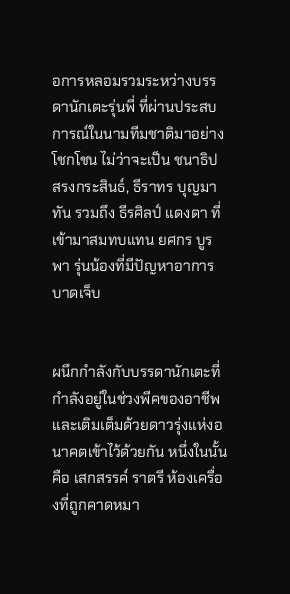อการหลอมรวมระหว่างบรรดานักเตะรุ่นพี่ ที่ผ่านประสบการณ์ในนามทีมชาติมาอย่างโชกโชน ไม่ว่าจะเป็น ชนาธิป สรงกระสินธ์, ธีราทร บุญมาทัน รวมถึง ธีรศิลป์ แดงดา ที่เข้ามาสมทบแทน ยศกร บูรพา รุ่นน้องที่มีปัญหาอาการบาดเจ็บ


ผนึกกำลังกับบรรดานักเตะที่กำลังอยู่ในช่วงพีคของอาชีพ และเติมเต็มด้วยดาวรุ่งแห่งอนาคตเข้าไว้ด้วยกัน หนึ่งในนั้นคือ เสกสรรค์ ราตรี ห้องเครื่องที่ถูกคาดหมา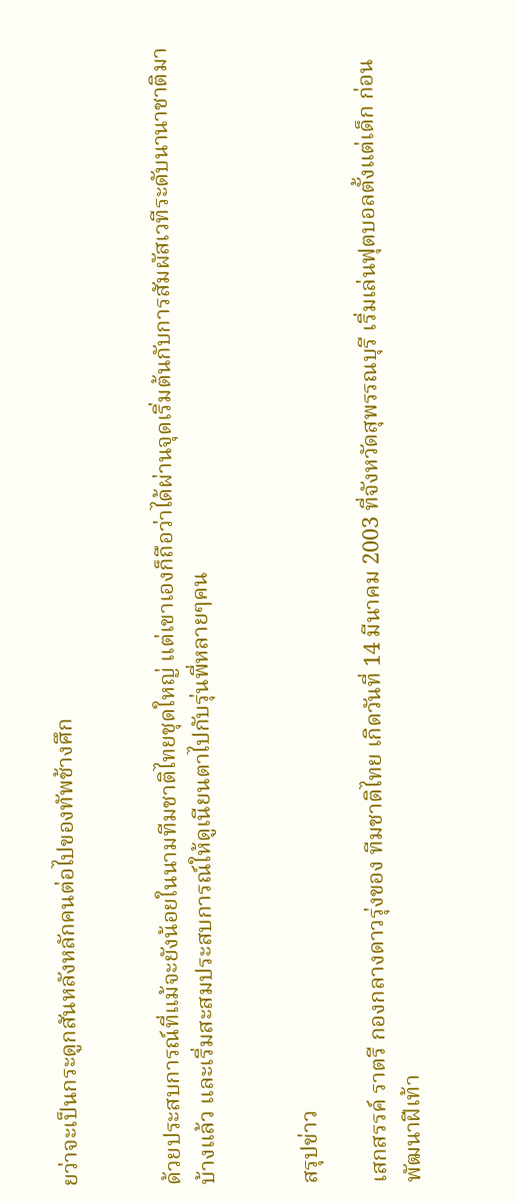ยว่าจะเป็นกระดูกสันหลังหลักคนต่อไปของทัพช้างศึก


ด้วยประสบการณ์ที่แม้จะยังน้อยในนามทีมชาติไทยชุดใหญ่ แต่เขาเองก็ถือว่าได้ผ่านจุดเริ่มต้นกับการสัมผัสเวทีระดับนานาชาติมาบ้างแล้ว และเริ่มสะสมประสบการณ์ให้ดูเนียนตาไปกับรุ่นพี่หลายๆคน


สรุปข่าว

เสกสรรค์ ราตรี กองกลางดาวรุ่งของ ทีมชาติไทย เกิดวันที่ 14 มีนาคม 2003 ที่จังหวัดสุพรรณบุรี เริ่มเล่นฟุตบอลตั้งแต่เด็ก ก่อนพัฒนาฝีเท้า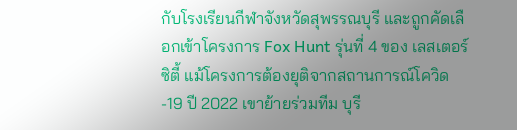กับโรงเรียนกีฬาจังหวัดสุพรรณบุรี และถูกคัดเลือกเข้าโครงการ Fox Hunt รุ่นที่ 4 ของ เลสเตอร์ ซิตี้ แม้โครงการต้องยุติจากสถานการณ์โควิด-19 ปี 2022 เขาย้ายร่วมทีม บุรี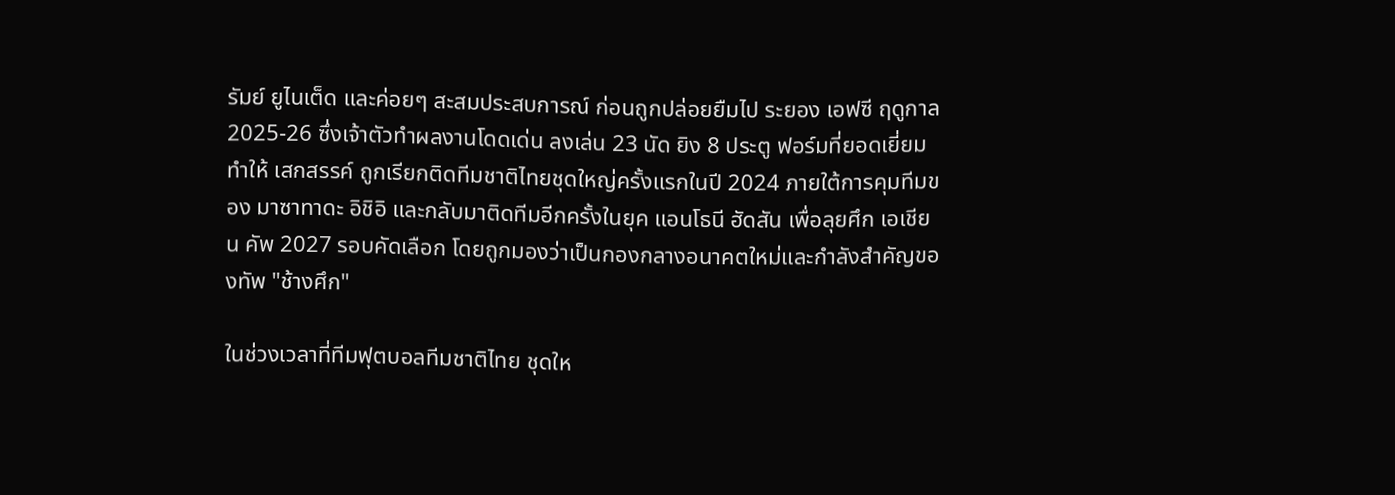รัมย์ ยูไนเต็ด และค่อยๆ สะสมประสบการณ์ ก่อนถูกปล่อยยืมไป ระยอง เอฟซี ฤดูกาล 2025-26 ซึ่งเจ้าตัวทำผลงานโดดเด่น ลงเล่น 23 นัด ยิง 8 ประตู ฟอร์มที่ยอดเยี่ยมทำให้ เสกสรรค์ ถูกเรียกติดทีมชาติไทยชุดใหญ่ครั้งแรกในปี 2024 ภายใต้การคุมทีมของ มาซาทาดะ อิชิอิ และกลับมาติดทีมอีกครั้งในยุค แอนโธนี ฮัดสัน เพื่อลุยศึก เอเชียน คัพ 2027 รอบคัดเลือก โดยถูกมองว่าเป็นกองกลางอนาคตใหม่และกำลังสำคัญของทัพ "ช้างศึก"

ในช่วงเวลาที่ทีมฟุตบอลทีมชาติไทย ชุดให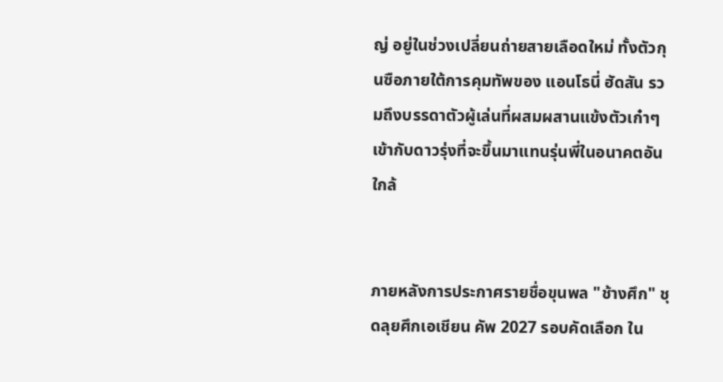ญ่ อยู่ในช่วงเปลี่ยนถ่ายสายเลือดใหม่ ทั้งตัวกุนซือภายใต้การคุมทัพของ แอนโธนี่ ฮัดสัน รวมถึงบรรดาตัวผู้เล่นที่ผสมผสานแข้งตัวเก๋าๆเข้ากับดาวรุ่งที่จะขึ้นมาแทนรุ่นพี่ในอนาคตอันใกล้


ภายหลังการประกาศรายชื่อขุนพล "ช้างศึก" ชุดลุยศึกเอเชียน คัพ 2027 รอบคัดเลือก ใน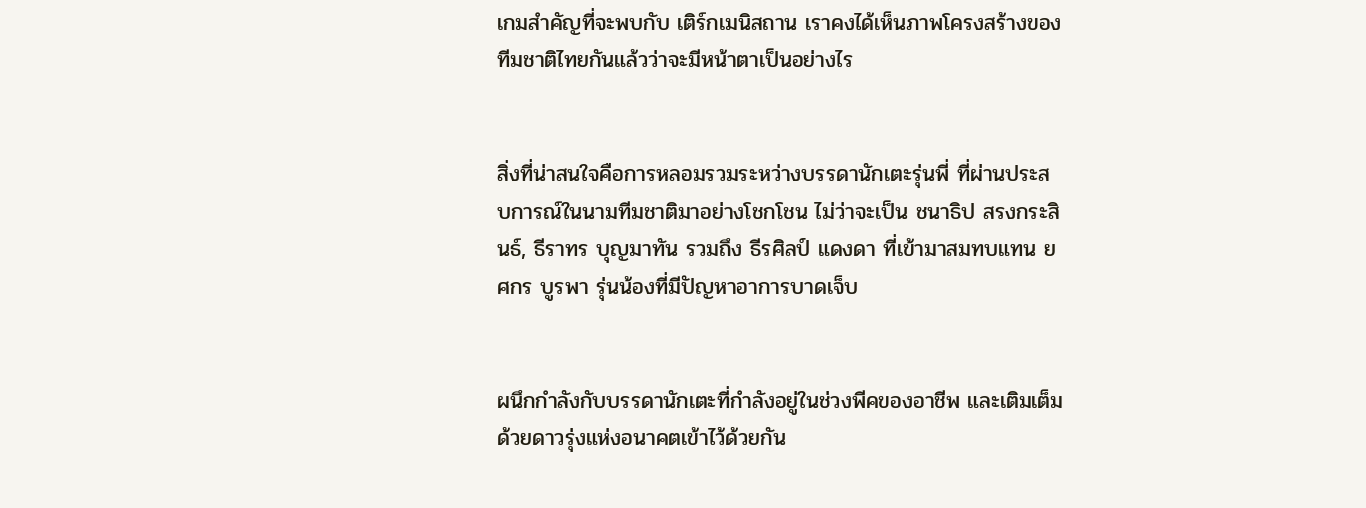เกมสำคัญที่จะพบกับ เติร์กเมนิสถาน เราคงได้เห็นภาพโครงสร้างของทีมชาติไทยกันแล้วว่าจะมีหน้าตาเป็นอย่างไร


สิ่งที่น่าสนใจคือการหลอมรวมระหว่างบรรดานักเตะรุ่นพี่ ที่ผ่านประสบการณ์ในนามทีมชาติมาอย่างโชกโชน ไม่ว่าจะเป็น ชนาธิป สรงกระสินธ์, ธีราทร บุญมาทัน รวมถึง ธีรศิลป์ แดงดา ที่เข้ามาสมทบแทน ยศกร บูรพา รุ่นน้องที่มีปัญหาอาการบาดเจ็บ


ผนึกกำลังกับบรรดานักเตะที่กำลังอยู่ในช่วงพีคของอาชีพ และเติมเต็มด้วยดาวรุ่งแห่งอนาคตเข้าไว้ด้วยกัน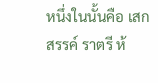หนึ่งในนั้นคือ เสกสรรค์ ราตรี ห้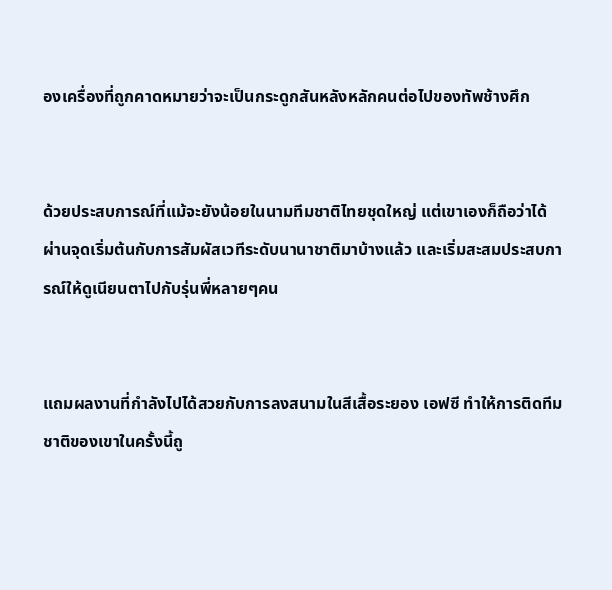องเครื่องที่ถูกคาดหมายว่าจะเป็นกระดูกสันหลังหลักคนต่อไปของทัพช้างศึก


ด้วยประสบการณ์ที่แม้จะยังน้อยในนามทีมชาติไทยชุดใหญ่ แต่เขาเองก็ถือว่าได้ผ่านจุดเริ่มต้นกับการสัมผัสเวทีระดับนานาชาติมาบ้างแล้ว และเริ่มสะสมประสบการณ์ให้ดูเนียนตาไปกับรุ่นพี่หลายๆคน


แถมผลงานที่กำลังไปได้สวยกับการลงสนามในสีเสื้อระยอง เอฟซี ทำให้การติดทีมชาติของเขาในครั้งนี้ถู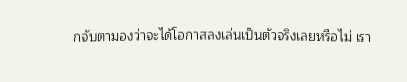กจับตามองว่าจะได้โอกาสลงเล่นเป็นตัวจริงเลยหรือไม่ เรา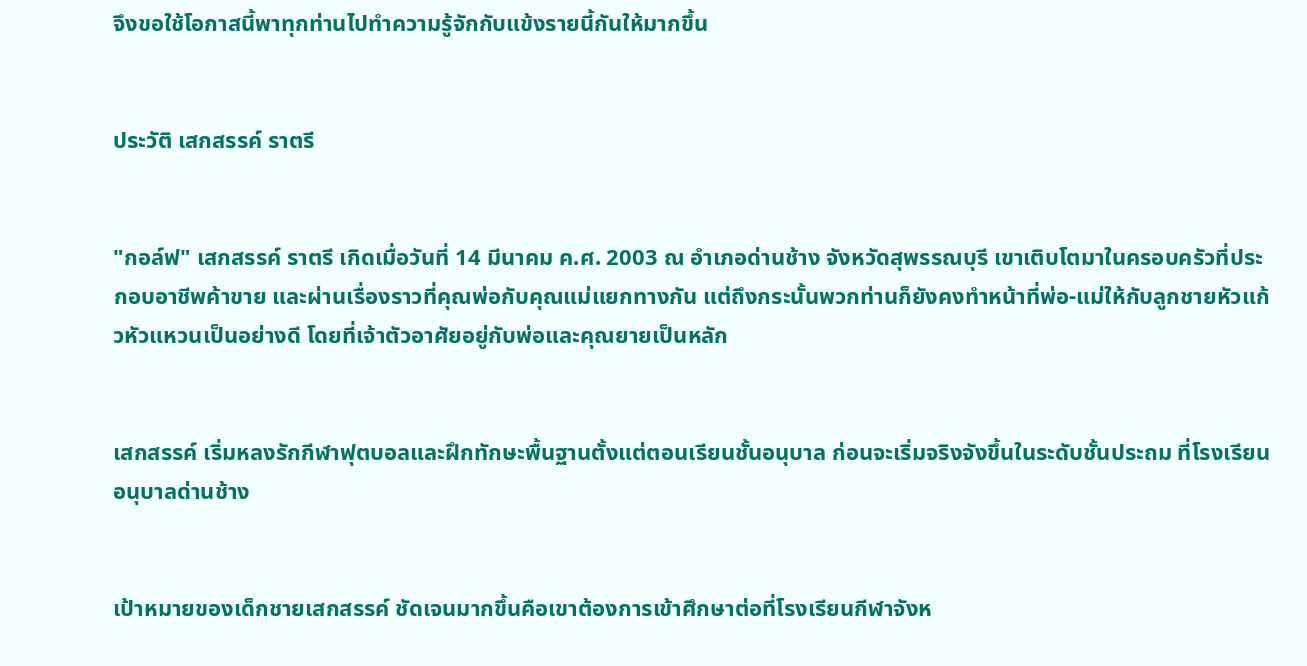จึงขอใช้โอกาสนี้พาทุกท่านไปทำความรู้จักกับแข้งรายนี้กันให้มากขึ้น


ประวัติ เสกสรรค์ ราตรี


"กอล์ฟ" เสกสรรค์ ราตรี เกิดเมื่อวันที่ 14 มีนาคม ค.ศ. 2003 ณ อำเภอด่านช้าง จังหวัดสุพรรณบุรี เขาเติบโตมาในครอบครัวที่ประกอบอาชีพค้าขาย และผ่านเรื่องราวที่คุณพ่อกับคุณแม่แยกทางกัน แต่ถึงกระนั้นพวกท่านก็ยังคงทำหน้าที่พ่อ-แม่ให้กับลูกชายหัวแก้วหัวแหวนเป็นอย่างดี โดยที่เจ้าตัวอาศัยอยู่กับพ่อและคุณยายเป็นหลัก


เสกสรรค์ เริ่มหลงรักกีฬาฟุตบอลและฝึกทักษะพื้นฐานตั้งแต่ตอนเรียนชั้นอนุบาล ก่อนจะเริ่มจริงจังขึ้นในระดับชั้นประถม ที่โรงเรียนอนุบาลด่านช้าง


เป้าหมายของเด็กชายเสกสรรค์ ชัดเจนมากขึ้นคือเขาต้องการเข้าศึกษาต่อที่โรงเรียนกีฬาจังห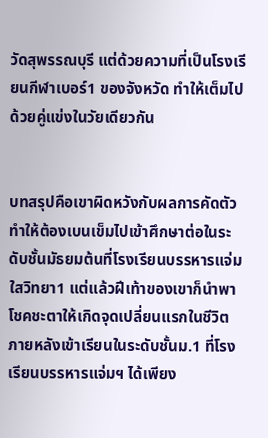วัดสุพรรณบุรี แต่ด้วยความที่เป็นโรงเรียนกีฬาเบอร์1 ของจังหวัด ทำให้เต็มไปด้วยคู่แข่งในวัยเดียวกัน


บทสรุปคือเขาผิดหวังกับผลการคัดตัว ทำให้ต้องเบนเข็มไปเข้าศึกษาต่อในระดับชั้นมัธยมต้นที่โรงเรียนบรรหารแจ่มใสวิทยา1 แต่แล้วฝีเท้าของเขาก็นำพาโชคชะตาให้เกิดจุดเปลี่ยนแรกในชีวิต ภายหลังเข้าเรียนในระดับชั้นม.1 ที่โรงเรียนบรรหารแจ่มฯ ได้เพียง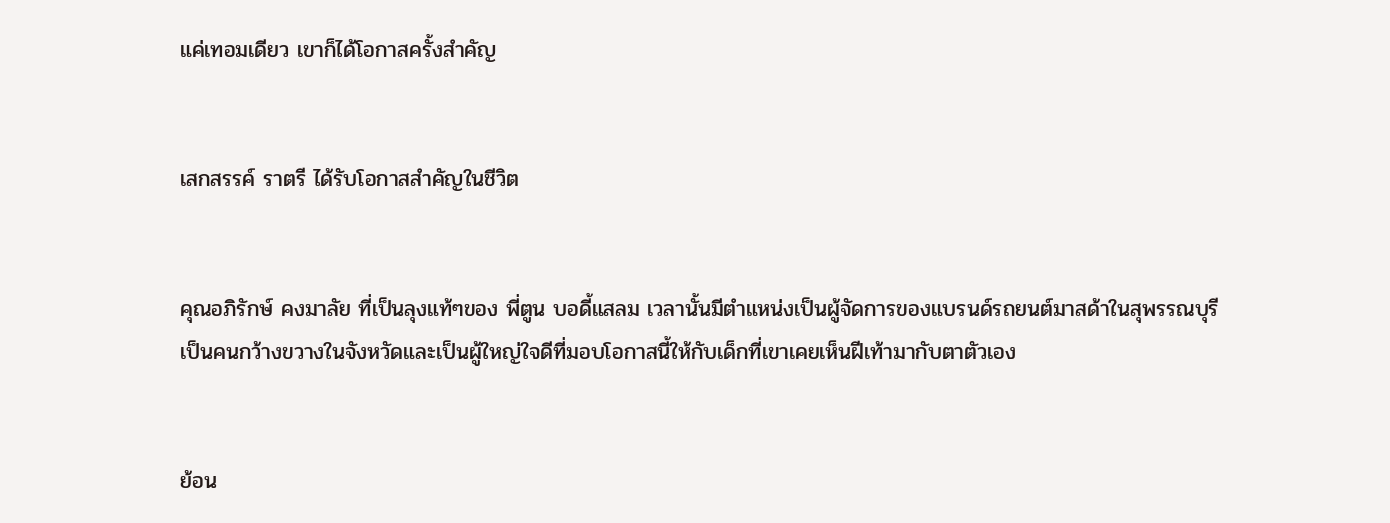แค่เทอมเดียว เขาก็ได้โอกาสครั้งสำคัญ


เสกสรรค์ ราตรี ได้รับโอกาสสำคัญในชีวิต


คุณอภิรักษ์ คงมาลัย ที่เป็นลุงแท้ๆของ พี่ตูน บอดี้แสลม เวลานั้นมีตำแหน่งเป็นผู้จัดการของแบรนด์รถยนต์มาสด้าในสุพรรณบุรี เป็นคนกว้างขวางในจังหวัดและเป็นผู้ใหญ่ใจดีที่มอบโอกาสนี้ให้กับเด็กที่เขาเคยเห็นฝีเท้ามากับตาตัวเอง


ย้อน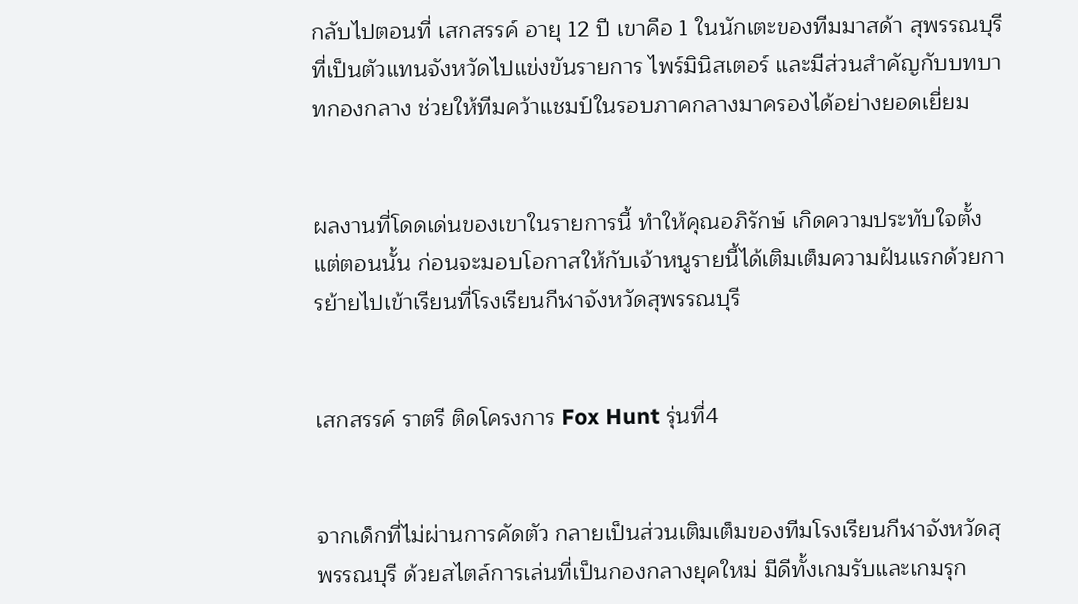กลับไปตอนที่ เสกสรรค์ อายุ 12 ปี เขาคือ 1 ในนักเตะของทีมมาสด้า สุพรรณบุรี ที่เป็นตัวแทนจังหวัดไปแข่งขันรายการ ไพร์มินิสเตอร์ และมีส่วนสำคัญกับบทบาทกองกลาง ช่วยให้ทีมคว้าแชมป์ในรอบภาคกลางมาครองได้อย่างยอดเยี่ยม


ผลงานที่โดดเด่นของเขาในรายการนี้ ทำให้คุณอภิรักษ์ เกิดความประทับใจตั้งแต่ตอนนั้น ก่อนจะมอบโอกาสให้กับเจ้าหนูรายนี้ได้เติมเต็มความฝันแรกด้วยการย้ายไปเข้าเรียนที่โรงเรียนกีฬาจังหวัดสุพรรณบุรี


เสกสรรค์ ราตรี ติดโครงการ Fox Hunt รุ่นที่4


จากเด็กที่ไม่ผ่านการคัดตัว กลายเป็นส่วนเติมเต็มของทีมโรงเรียนกีฬาจังหวัดสุพรรณบุรี ด้วยสไตล์การเล่นที่เป็นกองกลางยุคใหม่ มีดีทั้งเกมรับและเกมรุก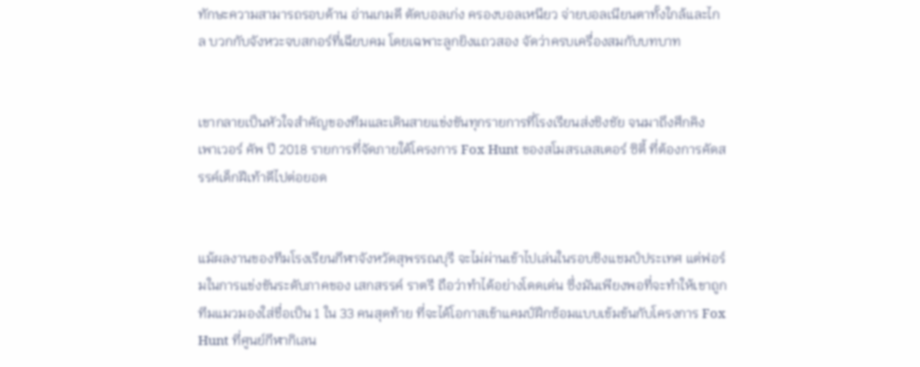ทักษะความสามารถรอบด้าน อ่านเกมดี ตัดบอลเก่ง ครองบอลเหนียว จ่ายบอลเนียนตาทั้งใกล้และไกล บวกกับจังหวะจบสกอร์ที่เฉียบคม โดยเฉพาะลูกยิงแถวสอง จัดว่าครบเครื่องสมกับบทบาท


เขากลายเป็นหัวใจสำคัญของทีมและเดินสายแข่งขันทุกรายการที่โรงเรียนส่งชิงชัย จนมาถึงศึกคิง เพาเวอร์ คัพ ปี 2018 รายการที่จัดภายใต้โครงการ Fox Hunt ของสโมสรเลสเตอร์ ซิตี้ ที่ต้องการคัดสรรค์เด็กฝีเท้าดีไปต่อยอด


แม้ผลงานของทีมโรงเรียนกีฬาจังหวัดสุพรรณบุรี จะไม่ผ่านเข้าไปเล่นในรอบชิงแชมป์ประเทศ แต่ฟอร์มในการแข่งขันระดับภาคของ เสกสรรค์ ราตรี ถือว่าทำได้อย่างโดดเด่น ซึ่งมันเพียงพอที่จะทำให้เขาถูกทีมแมวมองใส่ชื่อเป็น 1 ใน 33 คนสุดท้าย ที่จะได้โอกาสเข้าแคมป์ฝึกซ้อมแบบเข้มข้นกับโครงการ Fox Hunt ที่ศูนย์กีฬากิเลน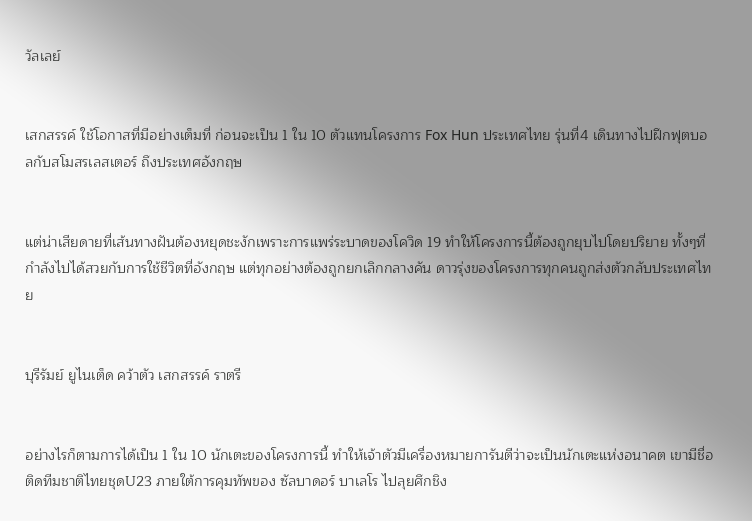วัลเลย์


เสกสรรค์ ใช้โอกาสที่มีอย่างเต็มที่ ก่อนจะเป็น 1 ใน 10 ตัวแทนโครงการ Fox Hun ประเทศไทย รุ่นที่4 เดินทางไปฝึกฟุตบอลกับสโมสรเลสเตอร์ ถึงประเทศอังกฤษ


แต่น่าเสียดายที่เส้นทางฝันต้องหยุดชะงักเพราะการแพร่ระบาดของโควิด 19 ทำให้โครงการนี้ต้องถูกยุบไปโดยปริยาย ทั้งๆที่กำลังไปได้สวยกับการใช้ชีวิตที่อังกฤษ แต่ทุกอย่างต้องถูกยกเลิกกลางคัน ดาวรุ่งของโครงการทุกคนถูกส่งตัวกลับประเทศไทย


บุรีรัมย์ ยูไนเต็ด คว้าตัว เสกสรรค์ ราตรี


อย่างไรก็ตามการได้เป็น 1 ใน 10 นักเตะของโครงการนี้ ทำให้เจ้าตัวมีเครื่องหมายการันตีว่าจะเป็นนักเตะแห่งอนาคต เขามีชื่อติดทีมชาติไทยชุดU23 ภายใต้การคุมทัพของ ซัลบาดอร์ บาเลโร ไปลุยศึกชิง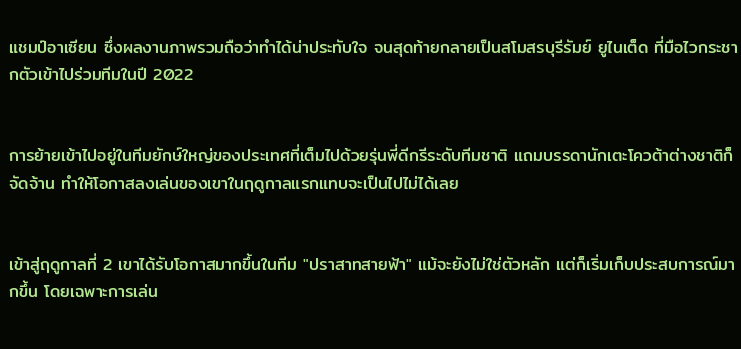แชมป์อาเซียน ซึ่งผลงานภาพรวมถือว่าทำได้น่าประทับใจ จนสุดท้ายกลายเป็นสโมสรบุรีรัมย์ ยูไนเต็ด ที่มือไวกระชากตัวเข้าไปร่วมทีมในปี 2022


การย้ายเข้าไปอยู่ในทีมยักษ์ใหญ่ของประเทศที่เต็มไปด้วยรุ่นพี่ดีกรีระดับทีมชาติ แถมบรรดานักเตะโควต้าต่างชาติก็จัดจ้าน ทำให้โอกาสลงเล่นของเขาในฤดูกาลแรกแทบจะเป็นไปไม่ได้เลย


เข้าสู่ฤดูกาลที่ 2 เขาได้รับโอกาสมากขึ้นในทีม "ปราสาทสายฟ้า" แม้จะยังไม่ใช่ตัวหลัก แต่ก็เริ่มเก็บประสบการณ์มากขึ้น โดยเฉพาะการเล่น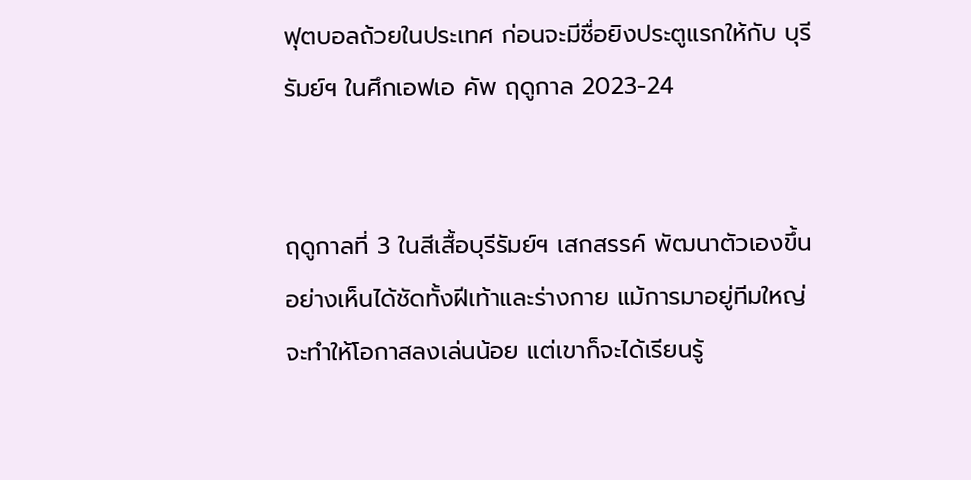ฟุตบอลถ้วยในประเทศ ก่อนจะมีชื่อยิงประตูแรกให้กับ บุรีรัมย์ฯ ในศึกเอฟเอ คัพ ฤดูกาล 2023-24


ฤดูกาลที่ 3 ในสีเสื้อบุรีรัมย์ฯ เสกสรรค์ พัฒนาตัวเองขึ้นอย่างเห็นได้ชัดทั้งฝีเท้าและร่างกาย แม้การมาอยู่ทีมใหญ่จะทำให้โอกาสลงเล่นน้อย แต่เขาก็จะได้เรียนรู้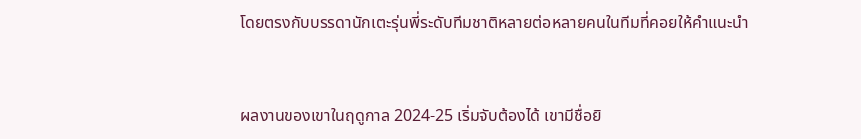โดยตรงกับบรรดานักเตะรุ่นพี่ระดับทีมชาติหลายต่อหลายคนในทีมที่คอยให้คำแนะนำ


ผลงานของเขาในฤดูกาล 2024-25 เริ่มจับต้องได้ เขามีชื่อยิ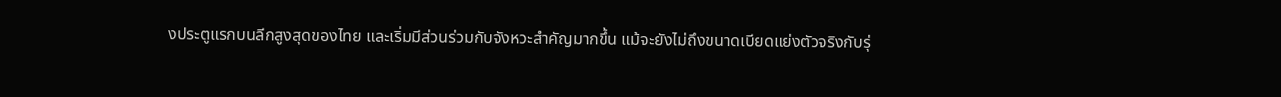งประตูแรกบนลีกสูงสุดของไทย และเริ่มมีส่วนร่วมกับจังหวะสำคัญมากขึ้น แม้จะยังไม่ถึงขนาดเบียดแย่งตัวจริงกับรุ่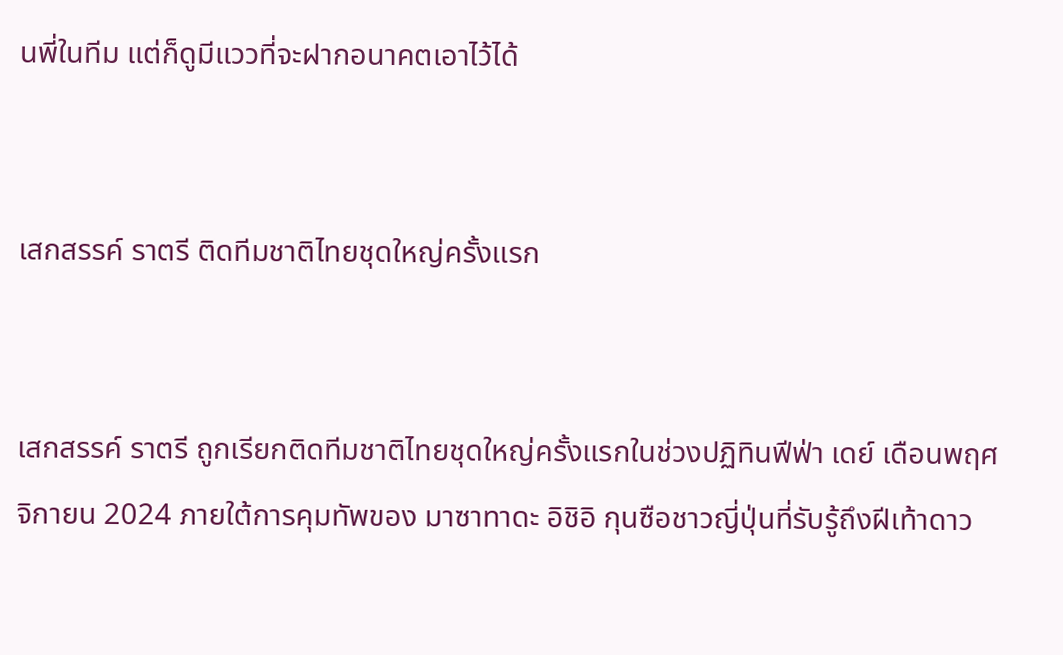นพี่ในทีม แต่ก็ดูมีแววที่จะฝากอนาคตเอาไว้ได้


เสกสรรค์ ราตรี ติดทีมชาติไทยชุดใหญ่ครั้งแรก


เสกสรรค์ ราตรี ถูกเรียกติดทีมชาติไทยชุดใหญ่ครั้งแรกในช่วงปฏิทินฟีฟ่า เดย์ เดือนพฤศจิกายน 2024 ภายใต้การคุมทัพของ มาซาทาดะ อิชิอิ กุนซือชาวญี่ปุ่นที่รับรู้ถึงฝีเท้าดาว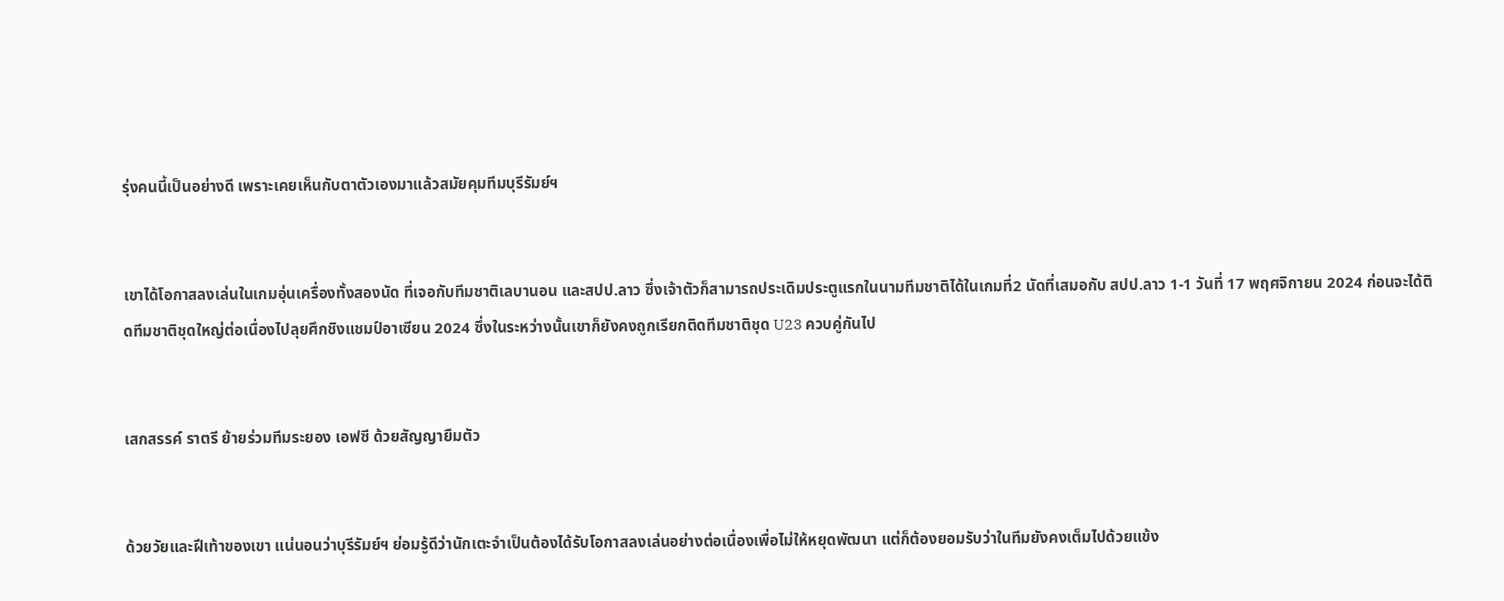รุ่งคนนี้เป็นอย่างดี เพราะเคยเห็นกับตาตัวเองมาแล้วสมัยคุมทีมบุรีรัมย์ฯ


เขาได้โอกาสลงเล่นในเกมอุ่นเครื่องทั้งสองนัด ที่เจอกับทีมชาติเลบานอน และสปป.ลาว ซึ่งเจ้าตัวก็สามารถประเดิมประตูแรกในนามทีมชาติได้ในเกมที่2 นัดที่เสมอกับ สปป.ลาว 1-1 วันที่ 17 พฤศจิกายน 2024 ก่อนจะได้ติดทีมชาติชุดใหญ่ต่อเนื่องไปลุยศึกชิงแชมป์อาเซียน 2024 ซึ่งในระหว่างนั้นเขาก็ยังคงถูกเรียกติดทีมชาติชุด U23 ควบคู่กันไป


เสกสรรค์ ราตรี ย้ายร่วมทีมระยอง เอฟซี ด้วยสัญญายืมตัว


ด้วยวัยและฝีเท้าของเขา แน่นอนว่าบุรีรัมย์ฯ ย่อมรู้ดีว่านักเตะจำเป็นต้องได้รับโอกาสลงเล่นอย่างต่อเนื่องเพื่อไม่ให้หยุดพัฒนา แต่ก็ต้องยอมรับว่าในทีมยังคงเต็มไปด้วยแข้ง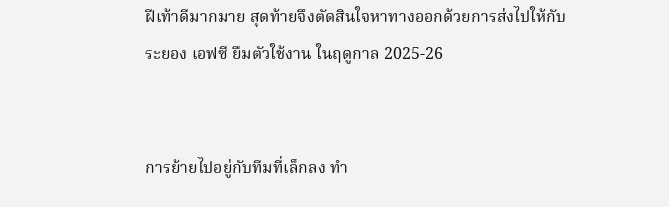ฝีเท้าดีมากมาย สุดท้ายจึงตัดสินใจหาทางออกด้วยการส่งไปให้กับ ระยอง เอฟซี ยืมตัวใช้งาน ในฤดูกาล 2025-26


การย้ายไปอยู่กับทีมที่เล็กลง ทำ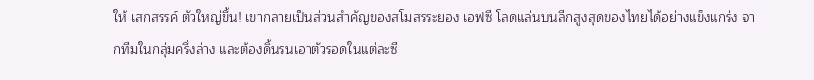ให้ เสกสรรค์ ตัวใหญ่ขึ้น! เขากลายเป็นส่วนสำคัญของสโมสรระยอง เอฟซี โลดแล่นบนลีกสูงสุดของไทยได้อย่างแข็งแกร่ง จากทีมในกลุ่มครึ่งล่าง และต้องดิ้นรนเอาตัวรอดในแต่ละซี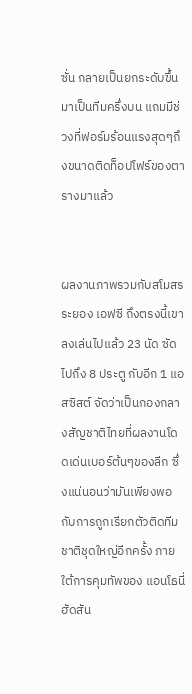ซั่น กลายเป็นยกระดับขึ้นมาเป็นทีมครึ่งบน แถมมีช่วงที่ฟอร์มร้อนแรงสุดๆถึงขนาดติดท็อปโฟร์ของตารางมาแล้ว


ผลงานภาพรวมกับสโมสรระยอง เอฟซี ถึงตรงนี้เขาลงเล่นไปแล้ว 23 นัด ซัดไปถึง 8 ประตู กับอีก 1 แอสซิสต์ จัดว่าเป็นกองกลางสัญชาติไทยที่ผลงานโดดเด่นเบอร์ต้นๆของลีก ซึ่งแน่นอนว่ามันเพียงพอกับการถูกเรียกตัวติดทีมชาติชุดใหญ่อีกครั้ง ภายใต้การคุมทัพของ แอนโธนี่ ฮัดสัน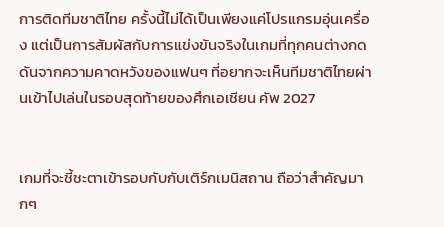การติดทีมชาติไทย ครั้งนี้ไม่ได้เป็นเพียงแค่โปรแกรมอุ่นเครื่อง แต่เป็นการสัมผัสกับการแข่งขันจริงในเกมที่ทุกคนต่างกดดันจากความคาดหวังของแฟนๆ ที่อยากจะเห็นทีมชาติไทยผ่านเข้าไปเล่นในรอบสุดท้ายของศึกเอเชียน คัพ 2027


เกมที่จะชี้ชะตาเข้ารอบกับกับเติร์กเมนิสถาน ถือว่าสำคัญมากๆ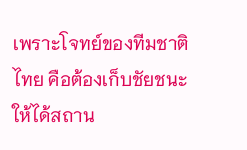เพราะโจทย์ของทีมชาติไทย คือต้องเก็บชัยชนะให้ได้สถาน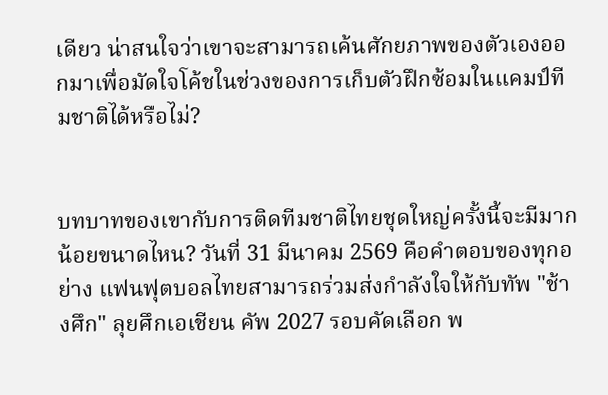เดียว น่าสนใจว่าเขาจะสามารถเค้นศักยภาพของตัวเองออกมาเพื่อมัดใจโค้ชในช่วงของการเก็บตัวฝึกซ้อมในแคมป์ทีมชาติได้หรือไม่?


บทบาทของเขากับการติดทีมชาติไทยชุดใหญ่ครั้งนี้จะมีมากน้อยขนาดไหน? วันที่ 31 มีนาคม 2569 คือคำตอบของทุกอย่าง แฟนฟุตบอลไทยสามารถร่วมส่งกำลังใจให้กับทัพ "ช้างศึก" ลุยศึกเอเชียน คัพ 2027 รอบคัดเลือก พ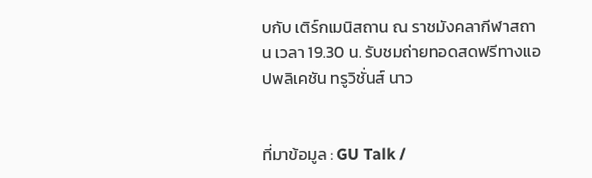บกับ เติร์กเมนิสถาน ณ ราชมังคลากีฬาสถาน เวลา 19.30 น. รับชมถ่ายทอดสดฟรีทางแอปพลิเคชัน ทรูวิชั่นส์ นาว


ที่มาข้อมูล : GU Talk /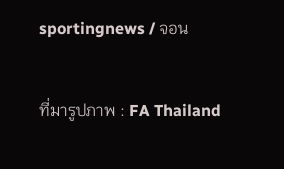sportingnews / จอน

ที่มารูปภาพ : FA Thailand